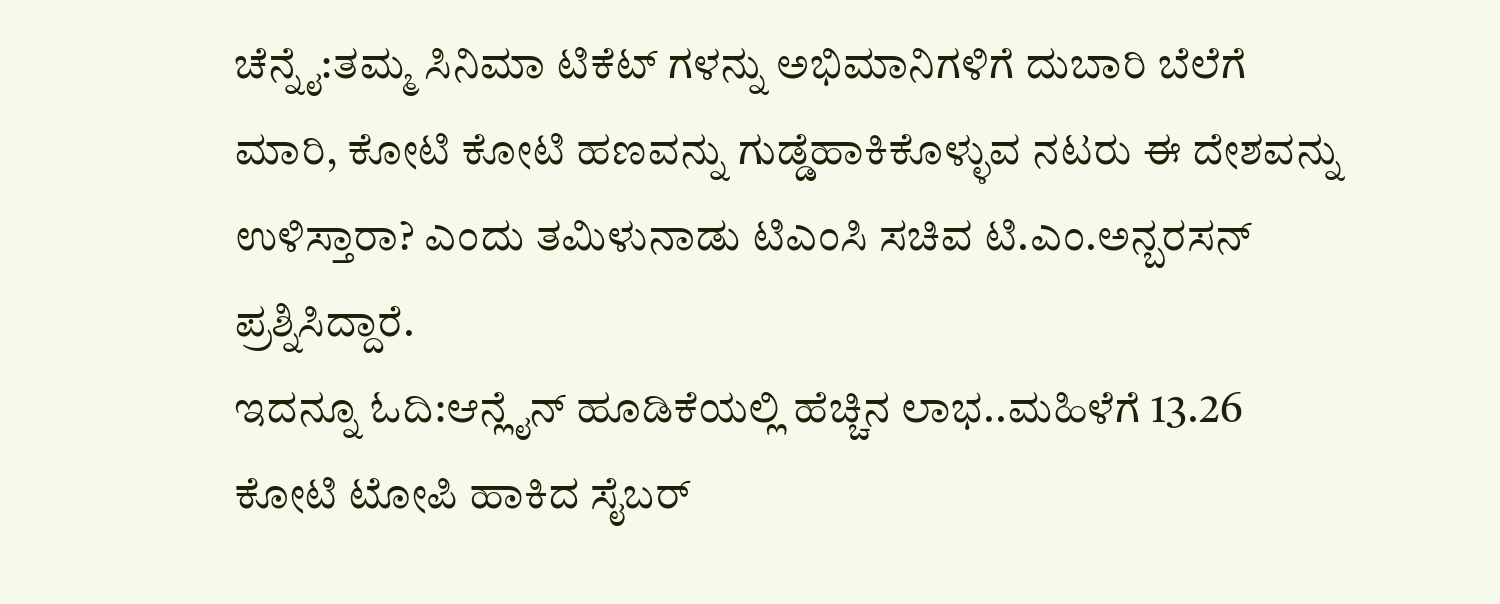ಚೆನ್ನೈ:ತಮ್ಮ ಸಿನಿಮಾ ಟಿಕೆಟ್ ಗಳನ್ನು ಅಭಿಮಾನಿಗಳಿಗೆ ದುಬಾರಿ ಬೆಲೆಗೆ ಮಾರಿ, ಕೋಟಿ ಕೋಟಿ ಹಣವನ್ನು ಗುಡ್ಡೆಹಾಕಿಕೊಳ್ಳುವ ನಟರು ಈ ದೇಶವನ್ನು ಉಳಿಸ್ತಾರಾ? ಎಂದು ತಮಿಳುನಾಡು ಟಿಎಂಸಿ ಸಚಿವ ಟಿ.ಎಂ.ಅನ್ಬರಸನ್ ಪ್ರಶ್ನಿಸಿದ್ದಾರೆ.
ಇದನ್ನೂ ಓದಿ:ಆನ್ಲೈನ್ ಹೂಡಿಕೆಯಲ್ಲಿ ಹೆಚ್ಚಿನ ಲಾಭ..ಮಹಿಳೆಗೆ 13.26 ಕೋಟಿ ಟೋಪಿ ಹಾಕಿದ ಸೈಬರ್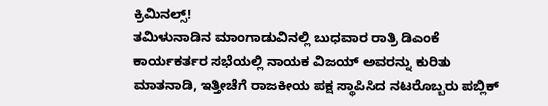ಕ್ರಿಮಿನಲ್ಸ್!
ತಮಿಳುನಾಡಿನ ಮಾಂಗಾಡುವಿನಲ್ಲಿ ಬುಧವಾರ ರಾತ್ರಿ ಡಿಎಂಕೆ ಕಾರ್ಯಕರ್ತರ ಸಭೆಯಲ್ಲಿ ನಾಯಕ ವಿಜಯ್ ಅವರನ್ನು ಕುರಿತು ಮಾತನಾಡಿ, ಇತ್ತೀಚೆಗೆ ರಾಜಕೀಯ ಪಕ್ಷ ಸ್ಥಾಪಿಸಿದ ನಟರೊಬ್ಬರು ಪಬ್ಲಿಕ್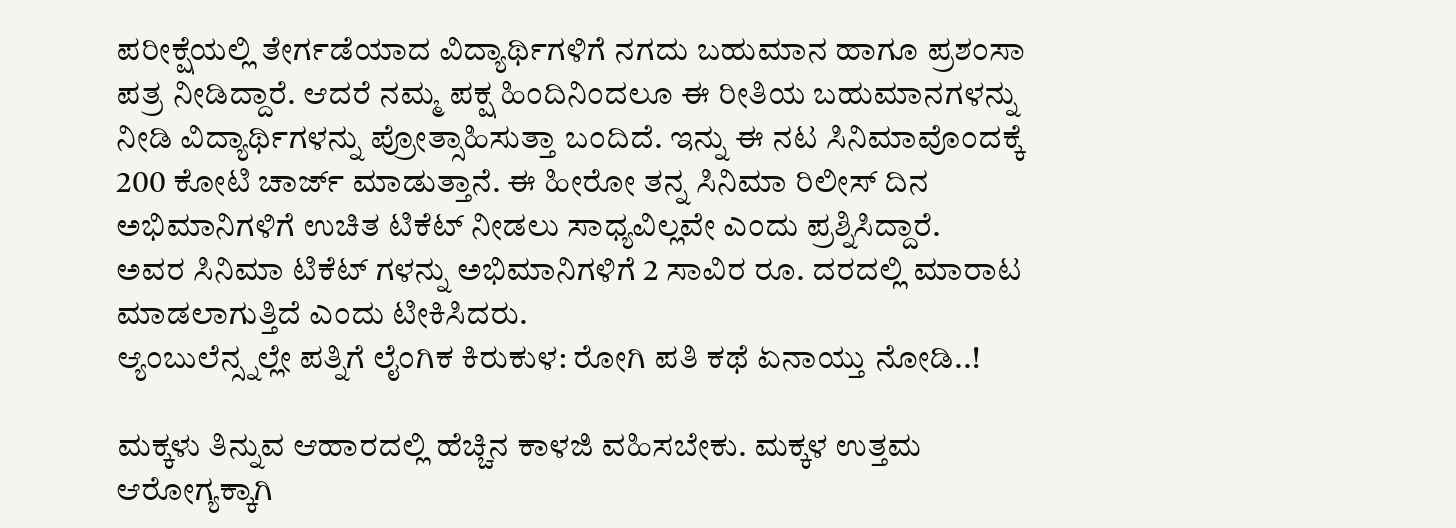ಪರೀಕ್ಷೆಯಲ್ಲಿ ತೇರ್ಗಡೆಯಾದ ವಿದ್ಯಾರ್ಥಿಗಳಿಗೆ ನಗದು ಬಹುಮಾನ ಹಾಗೂ ಪ್ರಶಂಸಾ ಪತ್ರ ನೀಡಿದ್ದಾರೆ. ಆದರೆ ನಮ್ಮ ಪಕ್ಷ ಹಿಂದಿನಿಂದಲೂ ಈ ರೀತಿಯ ಬಹುಮಾನಗಳನ್ನು ನೀಡಿ ವಿದ್ಯಾರ್ಥಿಗಳನ್ನು ಪ್ರೋತ್ಸಾಹಿಸುತ್ತಾ ಬಂದಿದೆ. ಇನ್ನು ಈ ನಟ ಸಿನಿಮಾವೊಂದಕ್ಕೆ 200 ಕೋಟಿ ಚಾರ್ಜ್ ಮಾಡುತ್ತಾನೆ. ಈ ಹೀರೋ ತನ್ನ ಸಿನಿಮಾ ರಿಲೀಸ್ ದಿನ ಅಭಿಮಾನಿಗಳಿಗೆ ಉಚಿತ ಟಿಕೆಟ್ ನೀಡಲು ಸಾಧ್ಯವಿಲ್ಲವೇ ಎಂದು ಪ್ರಶ್ನಿಸಿದ್ದಾರೆ.
ಅವರ ಸಿನಿಮಾ ಟಿಕೆಟ್ ಗಳನ್ನು ಅಭಿಮಾನಿಗಳಿಗೆ 2 ಸಾವಿರ ರೂ. ದರದಲ್ಲಿ ಮಾರಾಟ ಮಾಡಲಾಗುತ್ತಿದೆ ಎಂದು ಟೀಕಿಸಿದರು.
ಆ್ಯಂಬುಲೆನ್ಸ್ನಲ್ಲೇ ಪತ್ನಿಗೆ ಲೈಂಗಿಕ ಕಿರುಕುಳ: ರೋಗಿ ಪತಿ ಕಥೆ ಏನಾಯ್ತು ನೋಡಿ..!

ಮಕ್ಕಳು ತಿನ್ನುವ ಆಹಾರದಲ್ಲಿ ಹೆಚ್ಚಿನ ಕಾಳಜಿ ವಹಿಸಬೇಕು. ಮಕ್ಕಳ ಉತ್ತಮ ಆರೋಗ್ಯಕ್ಕಾಗಿ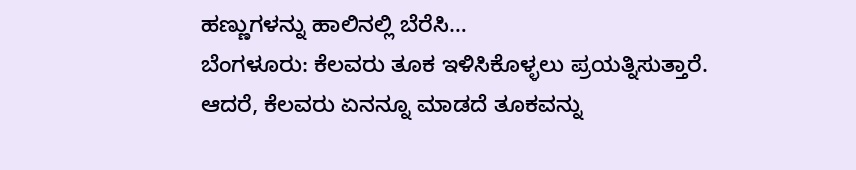ಹಣ್ಣುಗಳನ್ನು ಹಾಲಿನಲ್ಲಿ ಬೆರೆಸಿ…
ಬೆಂಗಳೂರು: ಕೆಲವರು ತೂಕ ಇಳಿಸಿಕೊಳ್ಳಲು ಪ್ರಯತ್ನಿಸುತ್ತಾರೆ. ಆದರೆ, ಕೆಲವರು ಏನನ್ನೂ ಮಾಡದೆ ತೂಕವನ್ನು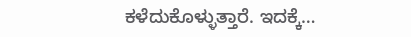ಕಳೆದುಕೊಳ್ಳುತ್ತಾರೆ. ಇದಕ್ಕೆ…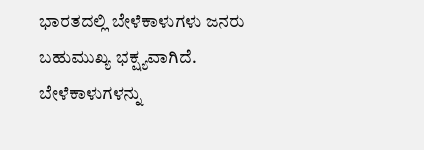ಭಾರತದಲ್ಲಿ ಬೇಳೆಕಾಳುಗಳು ಜನರು ಬಹುಮುಖ್ಯ ಭಕ್ಷ್ಯವಾಗಿದೆ. ಬೇಳೆಕಾಳುಗಳನ್ನು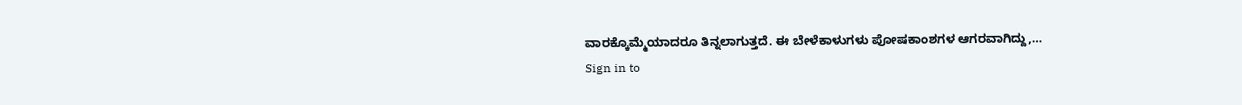ವಾರಕ್ಕೊಮ್ಮೆಯಾದರೂ ತಿನ್ನಲಾಗುತ್ತದೆ. ಈ ಬೇಳೆಕಾಳುಗಳು ಪೋಷಕಾಂಶಗಳ ಆಗರವಾಗಿದ್ದು,…
Sign in to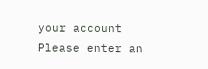your account
Please enter an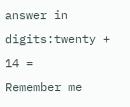answer in digits:twenty + 14 =
Remember me